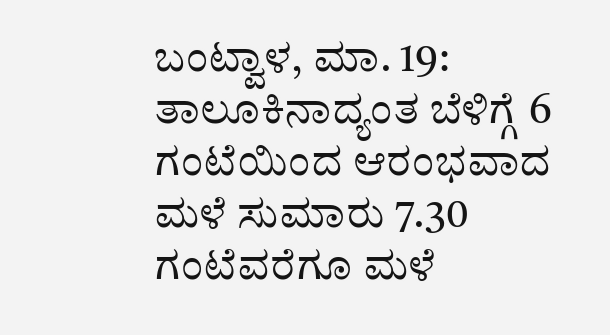ಬಂಟ್ವಾಳ, ಮಾ. 19: ತಾಲೂಕಿನಾದ್ಯಂತ ಬೆಳಿಗ್ಗೆ 6 ಗಂಟೆಯಿಂದ ಆರಂಭವಾದ ಮಳೆ ಸುಮಾರು 7.30 ಗಂಟೆವರೆಗೂ ಮಳೆ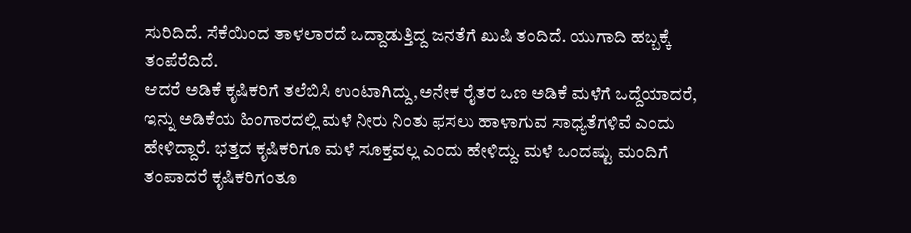ಸುರಿದಿದೆ. ಸೆಕೆಯಿಂದ ತಾಳಲಾರದೆ ಒದ್ದಾಡುತ್ತಿದ್ದ ಜನತೆಗೆ ಖುಷಿ ತಂದಿದೆ. ಯುಗಾದಿ ಹಬ್ಬಕ್ಕೆ ತಂಪೆರೆದಿದೆ.
ಆದರೆ ಅಡಿಕೆ ಕೃಷಿಕರಿಗೆ ತಲೆಬಿಸಿ ಉಂಟಾಗಿದ್ದು,ಅನೇಕ ರೈತರ ಒಣ ಅಡಿಕೆ ಮಳೆಗೆ ಒದ್ದೆಯಾದರೆ, ಇನ್ನು ಅಡಿಕೆಯ ಹಿಂಗಾರದಲ್ಲಿ ಮಳೆ ನೀರು ನಿಂತು ಫಸಲು ಹಾಳಾಗುವ ಸಾಧ್ಯತೆಗಳಿವೆ ಎಂದು ಹೇಳಿದ್ದಾರೆ. ಭತ್ತದ ಕೃಷಿಕರಿಗೂ ಮಳೆ ಸೂಕ್ತವಲ್ಲ ಎಂದು ಹೇಳಿದ್ದು. ಮಳೆ ಒಂದಷ್ಟು ಮಂದಿಗೆ ತಂಪಾದರೆ ಕೃಷಿಕರಿಗಂತೂ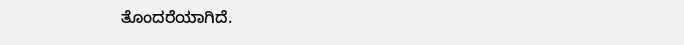ತೊಂದರೆಯಾಗಿದೆ.